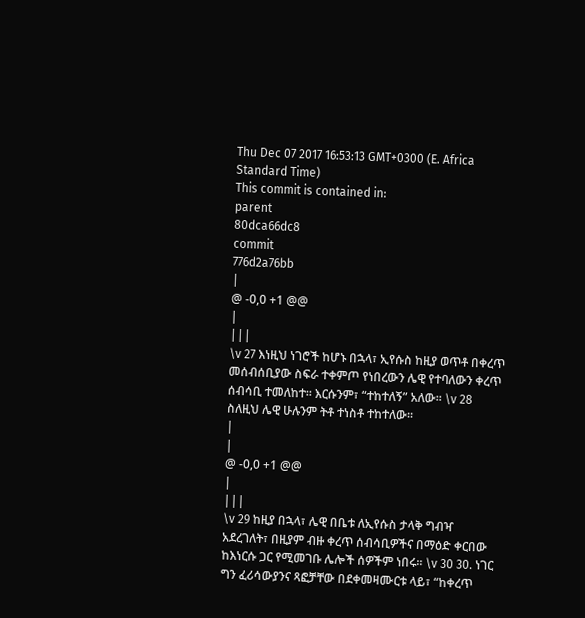Thu Dec 07 2017 16:53:13 GMT+0300 (E. Africa Standard Time)
This commit is contained in:
parent
80dca66dc8
commit
776d2a76bb
|
@ -0,0 +1 @@
|
|||
\v 27 እነዚህ ነገሮች ከሆኑ በኋላ፣ ኢየሱስ ከዚያ ወጥቶ በቀረጥ መሰብሰቢያው ስፍራ ተቀምጦ የነበረውን ሌዊ የተባለውን ቀረጥ ሰብሳቢ ተመለከተ፡፡ እርሱንም፣ “ተከተለኝ” አለው፡፡ \v 28 ስለዚህ ሌዊ ሁሉንም ትቶ ተነስቶ ተከተለው፡፡
|
|
@ -0,0 +1 @@
|
|||
\v 29 ከዚያ በኋላ፣ ሌዊ በቤቱ ለኢየሱስ ታላቅ ግብዣ አደረገለት፣ በዚያም ብዙ ቀረጥ ሰብሳቢዎችና በማዕድ ቀርበው ከእነርሱ ጋር የሚመገቡ ሌሎች ሰዎችም ነበሩ፡፡ \v 30 30. ነገር ግን ፈሪሳውያንና ጻፎቻቸው በደቀመዛሙርቱ ላይ፣ “ከቀረጥ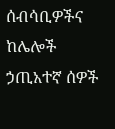ሰብሳቢዎችና ከሌሎች ኃጢአተኛ ሰዎች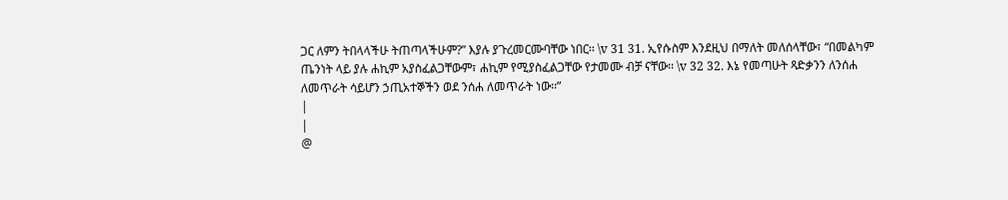ጋር ለምን ትበላላችሁ ትጠጣላችሁም?” እያሉ ያጉረመርሙባቸው ነበር፡፡ \v 31 31. ኢየሱስም እንደዚህ በማለት መለሰላቸው፣ “በመልካም ጤንነት ላይ ያሉ ሐኪም አያስፈልጋቸውም፣ ሐኪም የሚያስፈልጋቸው የታመሙ ብቻ ናቸው፡፡ \v 32 32. እኔ የመጣሁት ጻድቃንን ለንሰሐ ለመጥራት ሳይሆን ኃጢአተኞችን ወደ ንሰሐ ለመጥራት ነው፡፡”
|
|
@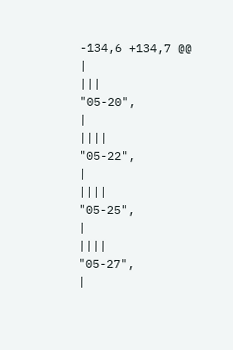-134,6 +134,7 @@
|
|||
"05-20",
|
||||
"05-22",
|
||||
"05-25",
|
||||
"05-27",
|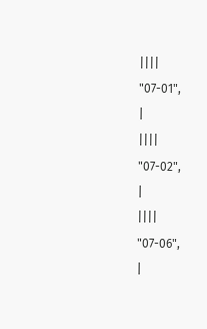||||
"07-01",
|
||||
"07-02",
|
||||
"07-06",
|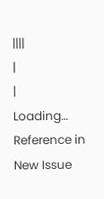||||
|
|
Loading…
Reference in New Issue